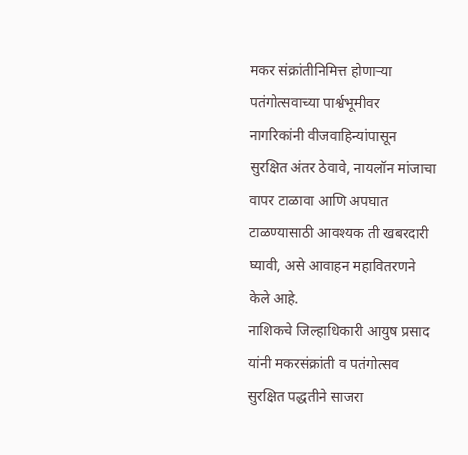मकर संक्रांतीनिमित्त होणाऱ्या पतंगोत्सवाच्या पार्श्वभूमीवर नागरिकांनी वीजवाहिन्यांपासून सुरक्षित अंतर ठेवावे, नायलॉन मांजाचा वापर टाळावा आणि अपघात टाळण्यासाठी आवश्यक ती खबरदारी घ्यावी, असे आवाहन महावितरणने केले आहे.
नाशिकचे जिल्हाधिकारी आयुष प्रसाद यांनी मकरसंक्रांती व पतंगोत्सव सुरक्षित पद्धतीने साजरा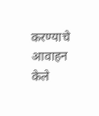करण्याचे आवाहन केले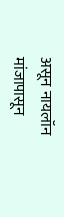असून नायलॉन मांजापासून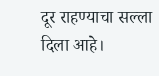दूर राहण्याचा सल्ला दिला आहे।